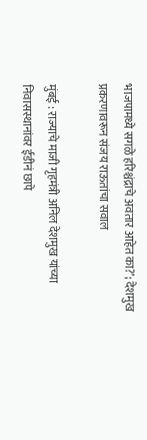भाजपामध्ये सगळे हरिश्चंद्राचे अवतार आहेत का?’; देशमुख प्रकरणावरून संजय राऊतांचा सवाल

मुंबई : राज्याचे माजी गृहमंत्री अनिल देशमुख यांच्या निवासस्थानांवर ईडीनं छापे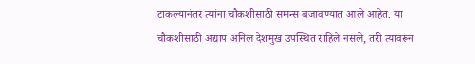टाकल्यानंतर त्यांना चौकशीसाठी समन्स बजावण्यात आले आहेत. या चौकशीसाठी अद्याप अनिल देशमुख उपस्थित राहिले नसले, तरी त्यावरून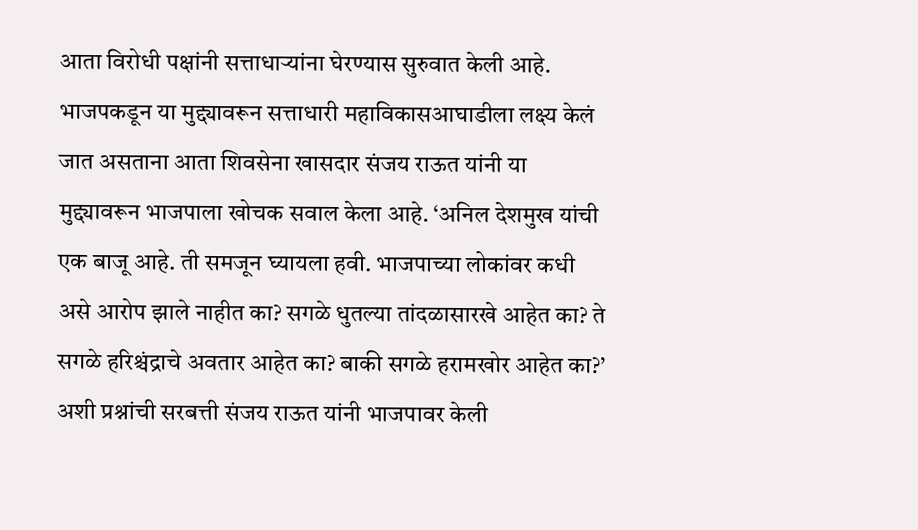आता विरोधी पक्षांनी सत्ताधाऱ्यांना घेरण्यास सुरुवात केली आहे. भाजपकडून या मुद्द्यावरून सत्ताधारी महाविकासआघाडीला लक्ष्य केलं जात असताना आता शिवसेना खासदार संजय राऊत यांनी या मुद्द्यावरून भाजपाला खोचक सवाल केला आहे. ‘अनिल देशमुख यांची एक बाजू आहे. ती समजून घ्यायला हवी. भाजपाच्या लोकांवर कधी असे आरोप झाले नाहीत का? सगळे धुतल्या तांदळासारखे आहेत का? ते सगळे हरिश्चंद्राचे अवतार आहेत का? बाकी सगळे हरामखोर आहेत का?’ अशी प्रश्नांची सरबत्ती संजय राऊत यांनी भाजपावर केली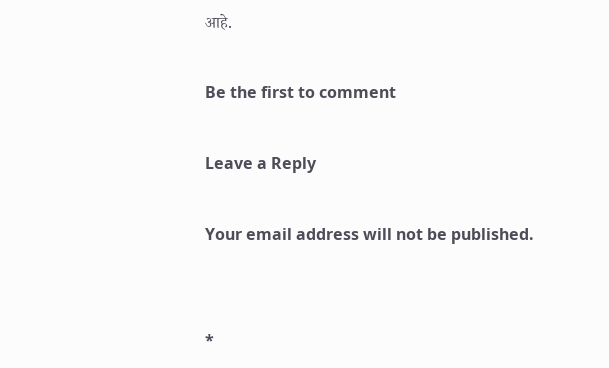आहे.

Be the first to comment

Leave a Reply

Your email address will not be published.


*